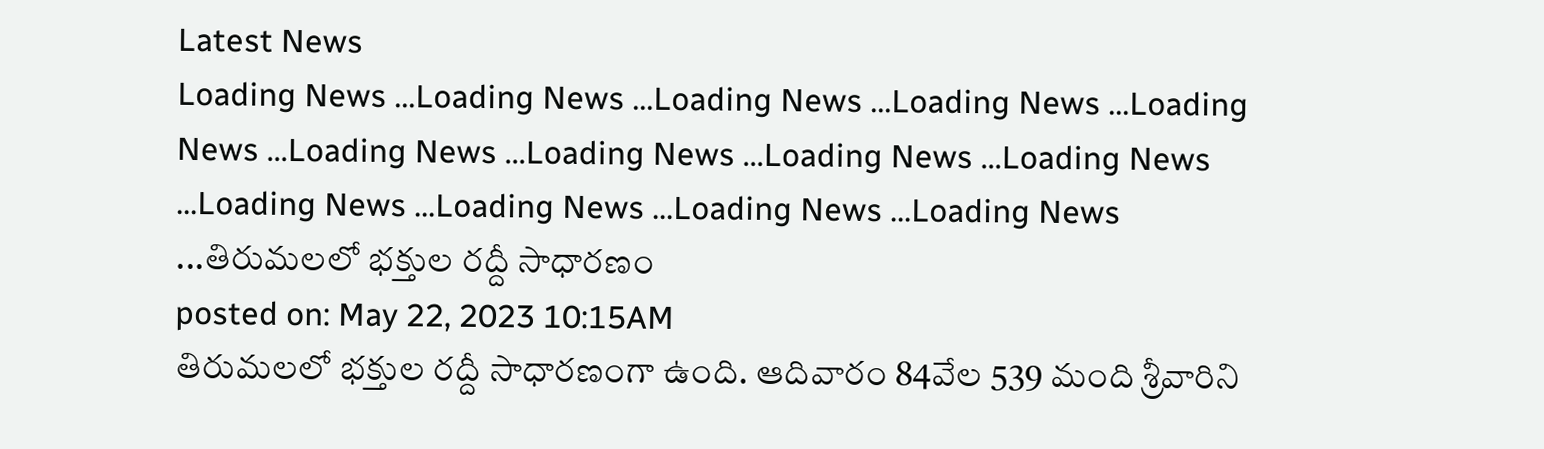Latest News
Loading News ...Loading News ...Loading News ...Loading News ...Loading News ...Loading News ...Loading News ...Loading News ...Loading News ...Loading News ...Loading News ...Loading News ...Loading News ...తిరుమలలో భక్తుల రద్దీ సాధారణం
posted on: May 22, 2023 10:15AM
తిరుమలలో భక్తుల రద్దీ సాధారణంగా ఉంది. ఆదివారం 84వేల 539 మంది శ్రీవారిని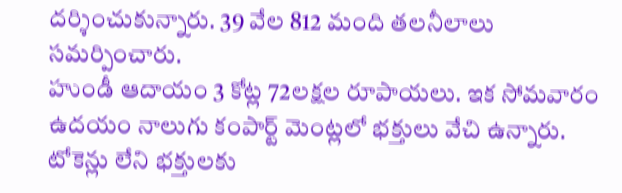దర్శించుకున్నారు. 39 వేల 812 మంది తలనీలాలు సమర్పించారు.
హుండీ ఆదాయం 3 కోట్ల 72లక్షల రూపాయలు. ఇక సోమవారం ఉదయం నాలుగు కంపార్ట్ మెంట్లలో భక్తులు వేచి ఉన్నారు.
టోకెన్లు లేని భక్తులకు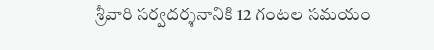శ్రీవారి సర్వదర్శనానికి 12 గంటల సమయం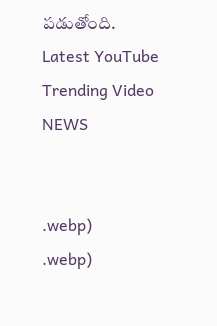పడుతోంది.
Latest YouTube Trending Video NEWS


.webp)
.webp)